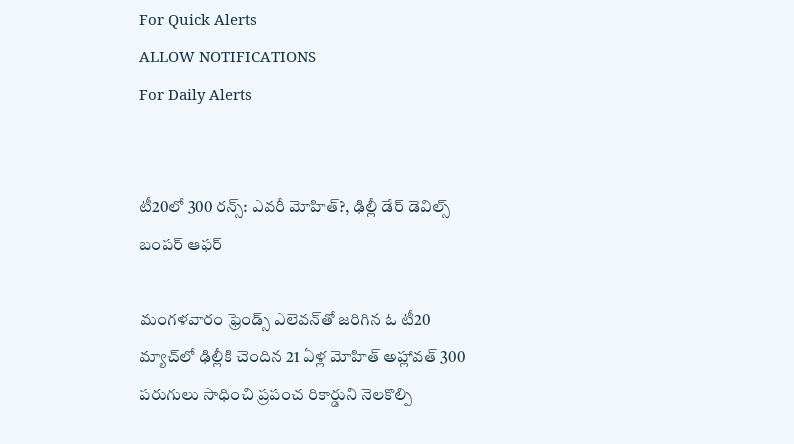For Quick Alerts
ALLOW NOTIFICATIONS
For Daily Alerts


టీ20లో 300 రన్స్: ఎవరీ మోహిత్?, ఢిల్లీ డేర్ డెవిల్స్ బంపర్ ఆఫర్

మంగళవారం ఫ్రెండ్స్‌ ఎలెవన్‌తో జరిగిన ఓ టీ20 మ్యాచ్‌లో ఢిల్లీకి చెందిన 21 ఏళ్ల మోహిత్ అహ్లావత్ 300 పరుగులు సాధించి ప్రపంచ రికార్డుని నెలకొల్పి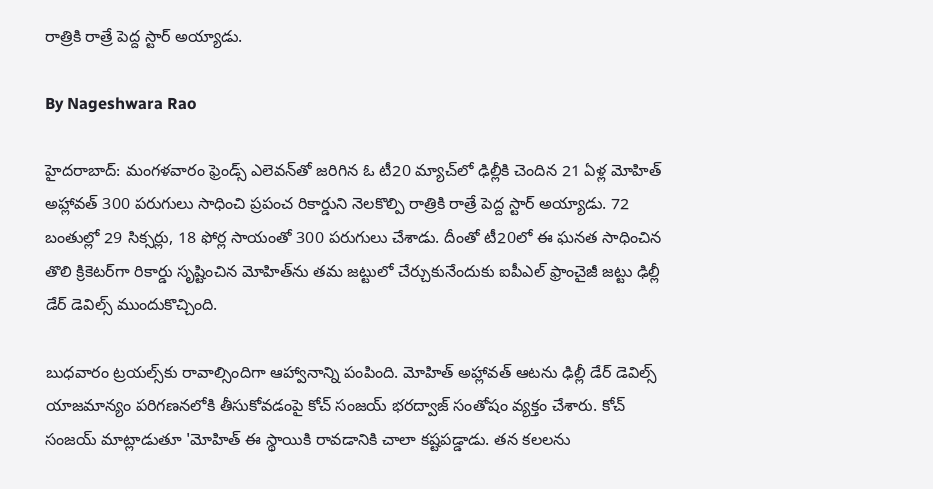రాత్రికి రాత్రే పెద్ద స్టార్ అయ్యాడు.

By Nageshwara Rao

హైదరాబాద్: మంగళవారం ఫ్రెండ్స్‌ ఎలెవన్‌తో జరిగిన ఓ టీ20 మ్యాచ్‌లో ఢిల్లీకి చెందిన 21 ఏళ్ల మోహిత్ అహ్లావత్ 300 పరుగులు సాధించి ప్రపంచ రికార్డుని నెలకొల్పి రాత్రికి రాత్రే పెద్ద స్టార్ అయ్యాడు. 72 బంతుల్లో 29 సిక్సర్లు, 18 ఫోర్ల సాయంతో 300 పరుగులు చేశాడు. దీంతో టీ20లో ఈ ఘనత సాధించిన తొలి క్రికెటర్‌గా రికార్డు సృష్టించిన మోహిత్‌ను తమ జట్టులో చేర్చుకునేందుకు ఐపీఎల్ ఫ్రాంచైజీ జట్టు ఢిల్లీ డేర్ డెవిల్స్ ముందుకొచ్చింది.

బుధవారం ట్రయల్స్‌కు రావాల్సిందిగా ఆహ్వానాన్ని పంపింది. మోహిత్‌ అహ్లావత్ ఆటను ఢిల్లీ డేర్ డెవిల్స్ యాజమాన్యం పరిగణనలోకి తీసుకోవడంపై కోచ్ సంజయ్ భరద్వాజ్ సంతోషం వ్యక్తం చేశారు. కోచ్ సంజయ్ మాట్లాడుతూ 'మోహిత్‌ ఈ స్థాయికి రావడానికి చాలా కష్టపడ్డాడు. తన కలలను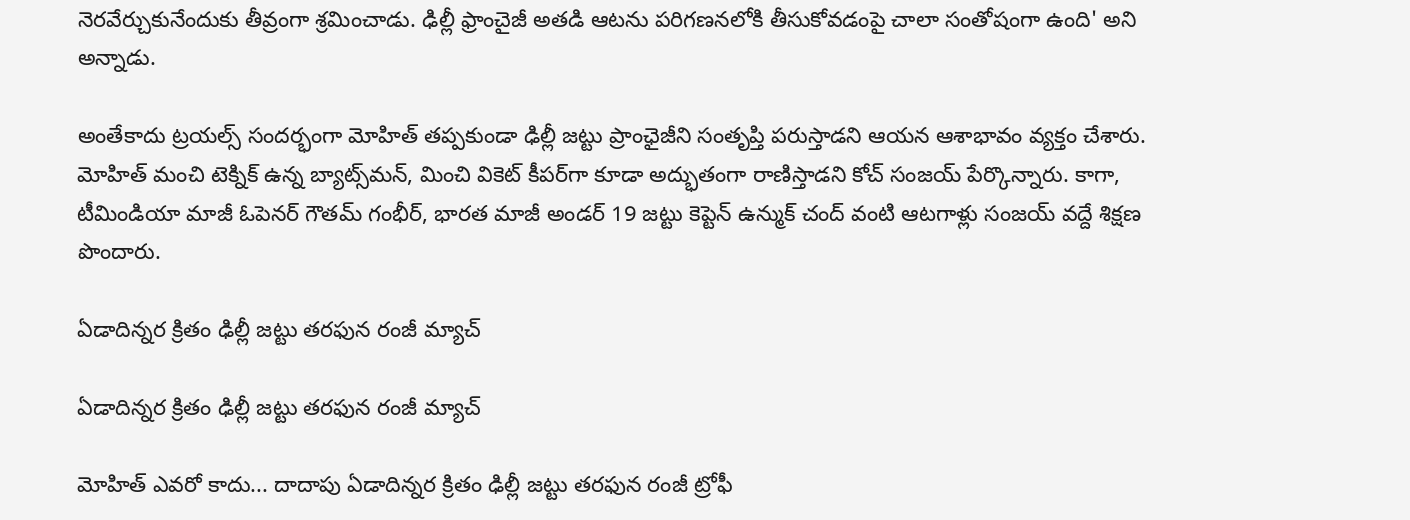నెరవేర్చుకునేందుకు తీవ్రంగా శ్రమించాడు. ఢిల్లీ ఫ్రాంచైజీ అతడి ఆటను పరిగణనలోకి తీసుకోవడంపై చాలా సంతోషంగా ఉంది' అని అన్నాడు.

అంతేకాదు ట్రయల్స్ సందర్భంగా మోహిత్ తప్పకుండా ఢిల్లీ జట్టు ప్రాంఛైజీని సంతృప్తి పరుస్తాడని ఆయన ఆశాభావం వ్యక్తం చేశారు. మోహిత్ మంచి టెక్నిక్ ఉన్న బ్యాట్స్‌మన్, మించి వికెట్ కీపర్‌గా కూడా అద్భుతంగా రాణిస్తాడని కోచ్ సంజయ్ పేర్కొన్నారు. కాగా, టీమిండియా మాజీ ఓపెనర్ గౌతమ్ గంభీర్, భారత మాజీ అండర్ 19 జట్టు కెప్టెన్ ఉన్ముక్ చంద్ వంటి ఆటగాళ్లు సంజయ్ వద్దే శిక్షణ పొందారు.

ఏడాదిన్నర క్రితం ఢిల్లీ జట్టు తరఫున రంజీ మ్యాచ్

ఏడాదిన్నర క్రితం ఢిల్లీ జట్టు తరఫున రంజీ మ్యాచ్

మోహిత్ ఎవరో కాదు... దాదాపు ఏడాదిన్నర క్రితం ఢిల్లీ జట్టు తరఫున రంజీ ట్రోఫీ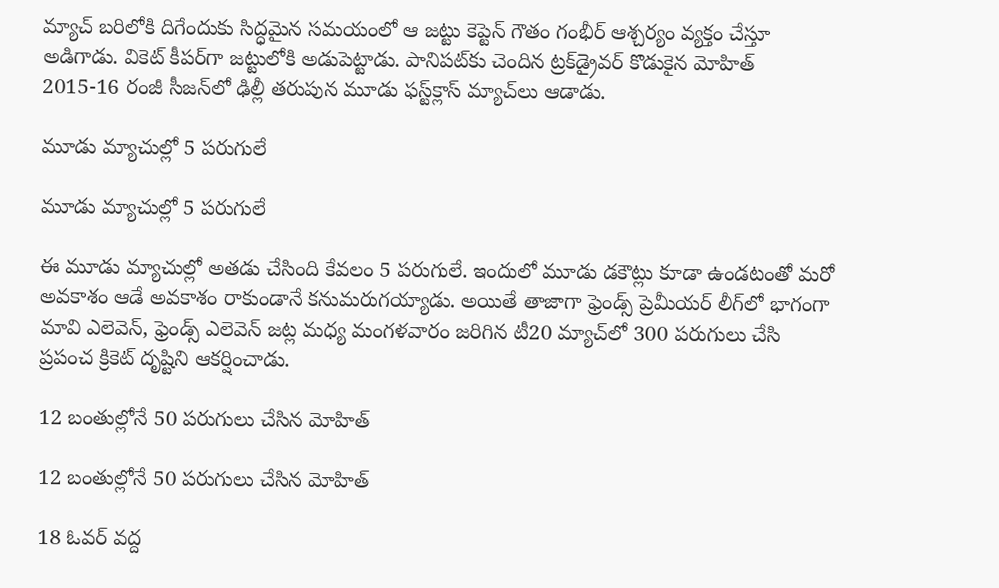మ్యాచ్‌ బరిలోకి దిగేందుకు సిద్ధమైన సమయంలో ఆ జట్టు కెప్టెన్‌ గౌతం గంభీర్‌ ఆశ్చర్యం వ్యక్తం చేస్తూ అడిగాడు. వికెట్ కీపర్‌గా జట్టులోకి అడుపెట్టాడు. పానిపట్‌కు చెందిన ట్రక్‌డ్రైవర్‌ కొడుకైన మోహిత్‌ 2015-16 రంజీ సీజన్‌లో ఢిల్లీ తరుపున మూడు ఫస్ట్‌క్లాస్‌ మ్యాచ్‌లు ఆడాడు.

మూడు మ్యాచుల్లో 5 పరుగులే

మూడు మ్యాచుల్లో 5 పరుగులే

ఈ మూడు మ్యాచుల్లో అతడు చేసింది కేవలం 5 పరుగులే. ఇందులో మూడు డకౌట్లు కూడా ఉండటంతో మరో అవకాశం ఆడే అవకాశం రాకుండానే కనుమరుగయ్యాడు. అయితే తాజాగా ఫ్రెండ్స్ ప్రెమీయర్ లీగ్‌లో భాగంగా మావి ఎలెవెన్, ఫ్రెండ్స్ ఎలెవెన్ జట్ల మధ్య మంగళవారం జరిగిన టీ20 మ్యాచ్‌లో 300 పరుగులు చేసి ప్రపంచ క్రికెట్‌ దృష్టిని ఆకర్షించాడు.

12 బంతుల్లోనే 50 పరుగులు చేసిన మోహిత్‌

12 బంతుల్లోనే 50 పరుగులు చేసిన మోహిత్‌

18 ఓవర్‌ వద్ద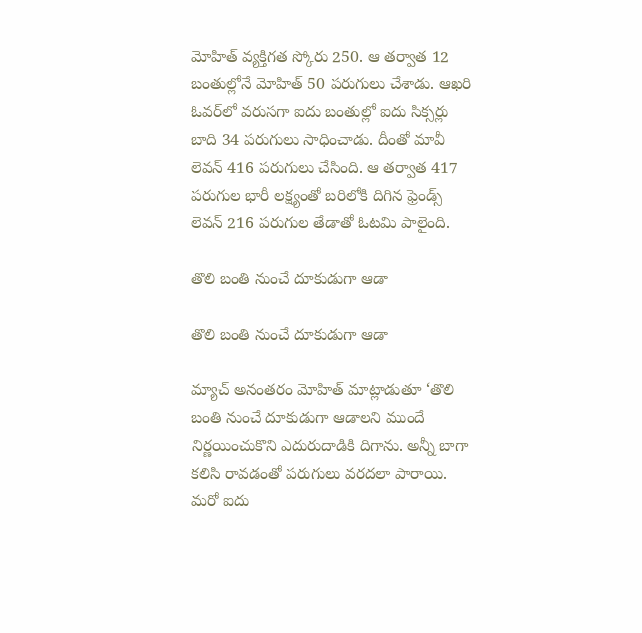మోహిత్ వ్యక్తిగత స్కోరు 250. ఆ తర్వాత 12 బంతుల్లోనే మోహిత్‌ 50 పరుగులు చేశాడు. ఆఖరి ఓవర్‌లో వరుసగా ఐదు బంతుల్లో ఐదు సిక్సర్లు బాది 34 పరుగులు సాధించాడు. దీంతో మావీ లెవన్‌ 416 పరుగులు చేసింది. ఆ తర్వాత 417 పరుగుల భారీ లక్ష్యంతో బరిలోకి దిగిన ఫ్రెండ్స్‌ లెవన్‌ 216 పరుగుల తేడాతో ఓటమి పాలైంది.

తొలి బంతి నుంచే దూకుడుగా ఆడా

తొలి బంతి నుంచే దూకుడుగా ఆడా

మ్యాచ్ అనంతరం మోహిత్ మాట్లాడుతూ ‘తొలి బంతి నుంచే దూకుడుగా ఆడాలని ముందే నిర్ణయించుకొని ఎదురుదాడికి దిగాను. అన్నీ బాగా కలిసి రావడంతో పరుగులు వరదలా పారాయి. మరో ఐదు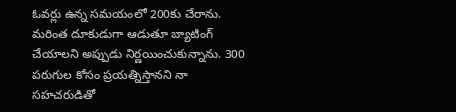ఓవర్లు ఉన్న సమయంలో 200కు చేరాను. మరింత దూకుడుగా ఆడుతూ బ్యాటింగ్‌ చేయాలని అప్పుడు నిర్ణయించుకున్నాను. 300 పరుగుల కోసం ప్రయత్నిస్తానని నా సహచరుడితో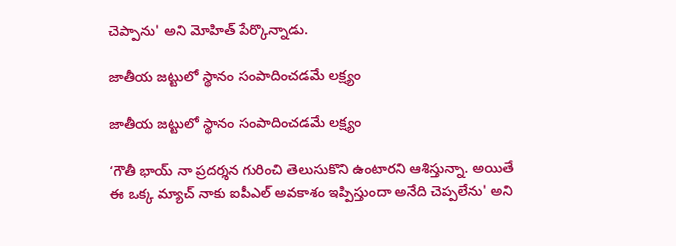చెప్పాను' అని మోహిత్‌ పేర్కొన్నాడు.

జాతీయ జట్టులో స్థానం సంపాదించడమే లక్ష్యం

జాతీయ జట్టులో స్థానం సంపాదించడమే లక్ష్యం

‘గౌతీ భాయ్‌ నా ప్రదర్శన గురించి తెలుసుకొని ఉంటారని ఆశిస్తున్నా. అయితే ఈ ఒక్క మ్యాచ్‌ నాకు ఐపీఎల్‌ అవకాశం ఇప్పిస్తుందా అనేది చెప్పలేను' అని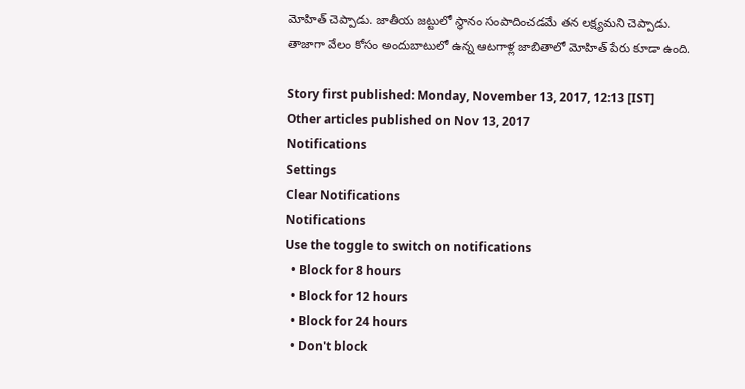మోహిత్‌ చెప్పాడు. జాతీయ జట్టులో స్థానం సంపాదించడమే తన లక్ష్యమని చెప్పాడు. తాజాగా వేలం కోసం అందుబాటులో ఉన్న ఆటగాళ్ల జాబితాలో మోహిత్‌ పేరు కూడా ఉంది.

Story first published: Monday, November 13, 2017, 12:13 [IST]
Other articles published on Nov 13, 2017
Notifications
Settings
Clear Notifications
Notifications
Use the toggle to switch on notifications
  • Block for 8 hours
  • Block for 12 hours
  • Block for 24 hours
  • Don't block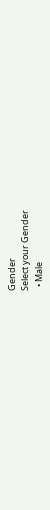Gender
Select your Gender
  • Male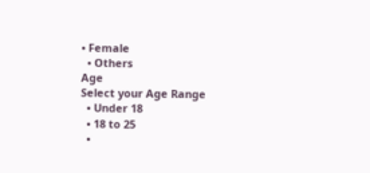• Female
  • Others
Age
Select your Age Range
  • Under 18
  • 18 to 25
  •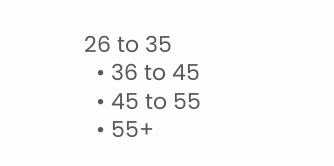26 to 35
  • 36 to 45
  • 45 to 55
  • 55+